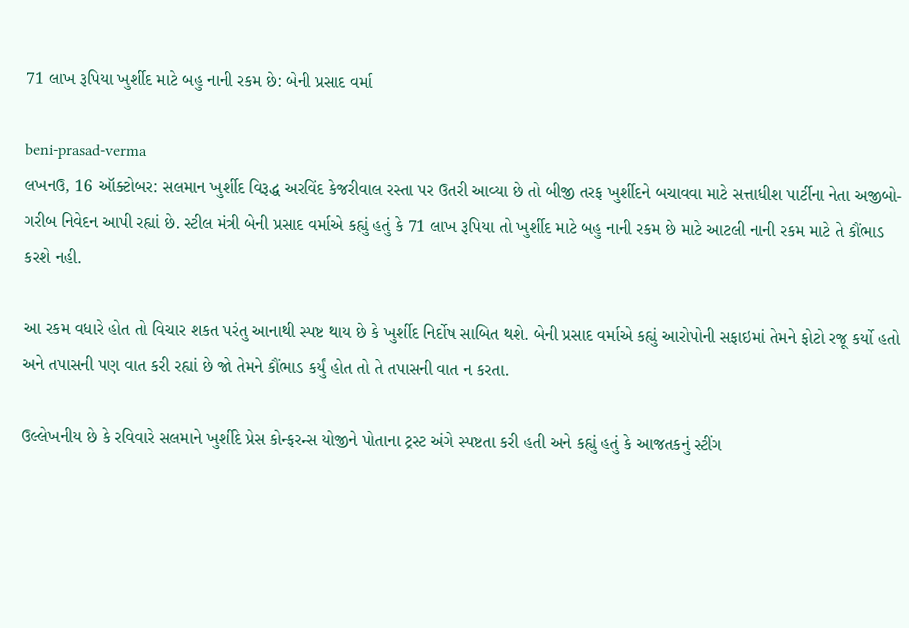71 લાખ રૂપિયા ખુર્શીદ માટે બહુ નાની રકમ છે: બેની પ્રસાદ વર્મા

beni-prasad-verma
લખનઉ, 16 ઑક્ટોબર: સલમાન ખુર્શીદ વિરૂદ્ધ અરવિંદ કેજરીવાલ રસ્તા પર ઉતરી આવ્યા છે તો બીજી તરફ ખુર્શીદને બચાવવા માટે સત્તાધીશ પાર્ટીના નેતા અજીબો-ગરીબ નિવેદન આપી રહ્યાં છે. સ્ટીલ મંત્રી બેની પ્રસાદ વર્માએ કહ્યું હતું કે 71 લાખ રૂપિયા તો ખુર્શીદ માટે બહુ નાની રકમ છે માટે આટલી નાની રકમ માટે તે કૌંભાડ કરશે નહી.

આ રકમ વધારે હોત તો વિચાર શકત પરંતુ આનાથી સ્પષ્ટ થાય છે કે ખુર્શીદ નિર્દોષ સાબિત થશે. બેની પ્રસાદ વર્માએ કહ્યું આરોપોની સફાઇમાં તેમને ફોટો રજૂ કર્યો હતો અને તપાસની પણ વાત કરી રહ્યાં છે જો તેમને કૌંભાડ કર્યું હોત તો તે તપાસની વાત ન કરતા.

ઉલ્લેખનીય છે કે રવિવારે સલમાને ખુર્શીદે પ્રેસ કોન્ફરન્સ યોજીને પોતાના ટ્રસ્ટ અંગે સ્પષ્ટતા કરી હતી અને કહ્યું હતું કે આજતકનું સ્ટીંગ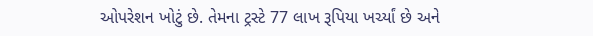ઓપરેશન ખોટું છે. તેમના ટ્રસ્ટે 77 લાખ રૂપિયા ખર્ચ્યાં છે અને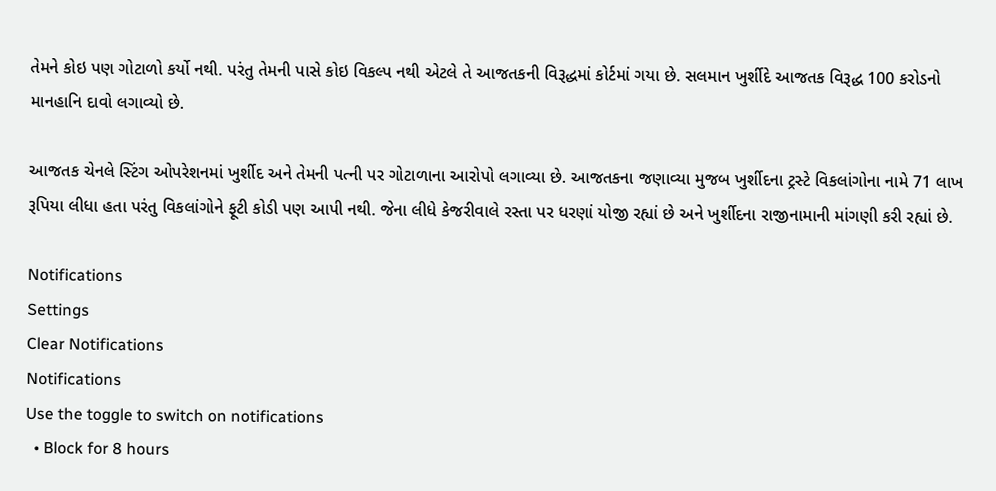તેમને કોઇ પણ ગોટાળો કર્યો નથી. પરંતુ તેમની પાસે કોઇ વિકલ્પ નથી એટલે તે આજતકની વિરૂદ્ધમાં કોર્ટમાં ગયા છે. સલમાન ખુર્શીદે આજતક વિરૂદ્ધ 100 કરોડનો માનહાનિ દાવો લગાવ્યો છે.

આજતક ચેનલે સ્ટિંગ ઓપરેશનમાં ખુર્શીદ અને તેમની પત્ની પર ગોટાળાના આરોપો લગાવ્યા છે. આજતકના જણાવ્યા મુજબ ખુર્શીદના ટ્રસ્ટે વિકલાંગોના નામે 71 લાખ રૂપિયા લીધા હતા પરંતુ વિકલાંગોને ફૂટી કોડી પણ આપી નથી. જેના લીધે કેજરીવાલે રસ્તા પર ધરણાં યોજી રહ્યાં છે અને ખુર્શીદના રાજીનામાની માંગણી કરી રહ્યાં છે.

Notifications
Settings
Clear Notifications
Notifications
Use the toggle to switch on notifications
  • Block for 8 hours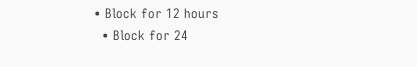• Block for 12 hours
  • Block for 24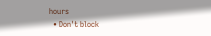hours
  • Don't block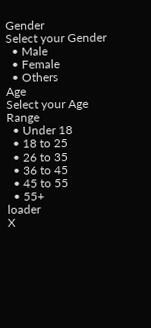Gender
Select your Gender
  • Male
  • Female
  • Others
Age
Select your Age Range
  • Under 18
  • 18 to 25
  • 26 to 35
  • 36 to 45
  • 45 to 55
  • 55+
loader
X